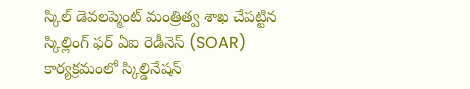స్కిల్ డెవలప్మెంట్ మంత్రిత్వ శాఖ చేపట్టిన స్కిల్లింగ్ ఫర్ ఏఐ రెడీనెస్ (SOAR) కార్యక్రమంలో స్కిల్డినేషన్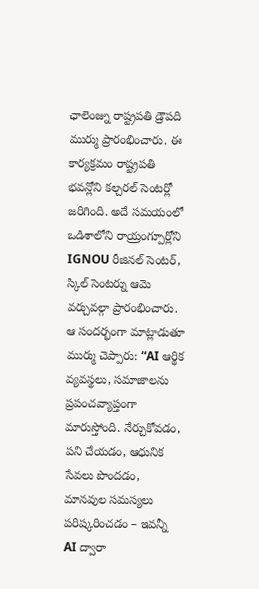ఛాలెంజ్ను రాష్ట్రపతి డ్రౌపది ముర్ము ప్రారంభించారు. ఈ కార్యక్రమం రాష్ట్రపతి భవన్లోని కల్చరల్ సెంటర్లో జరిగింది. అదే సమయంలో ఒడిశాలోని రాయ్రంగ్పూర్లోని IGNOU రీజినల్ సెంటర్, స్కిల్ సెంటర్ను ఆమె వర్చువల్గా ప్రారంభించారు.
ఆ సందర్భంగా మాట్లాడుతూ ముర్ము చెప్పారు: “AI ఆర్థిక వ్యవస్థలు, సమాజాలను ప్రపంచవ్యాప్తంగా మారుస్తోంది. నేర్చుకోవడం, పని చేయడం, ఆధునిక సేవలు పొందడం, మానవుల సమస్యలు పరిష్కరించడం – ఇవన్నీ AI ద్వారా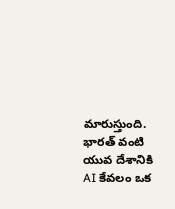మారుస్తుంది. భారత్ వంటి యువ దేశానికి AI కేవలం ఒక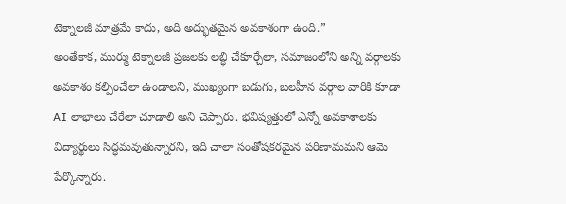టెక్నాలజీ మాత్రమే కాదు, అది అద్భుతమైన అవకాశంగా ఉంది.”
అంతేకాక, ముర్ము టెక్నాలజీ ప్రజలకు లబ్ధి చేకూర్చేలా, సమాజంలోని అన్ని వర్గాలకు అవకాశం కల్పించేలా ఉండాలని, ముఖ్యంగా బడుగు, బలహీన వర్గాల వారికి కూడా AI లాభాలు చేరేలా చూడాలి అని చెప్పారు. భవిష్యత్తులో ఎన్నో అవకాశాలకు విద్యార్థులు సిద్ధమవుతున్నారని, ఇది చాలా సంతోషకరమైన పరిణామమని ఆమె పేర్కొన్నారు.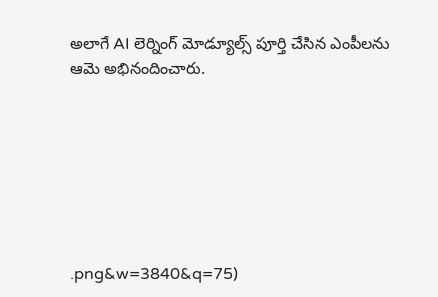అలాగే AI లెర్నింగ్ మోడ్యూల్స్ పూర్తి చేసిన ఎంపీలను ఆమె అభినందించారు.







.png&w=3840&q=75)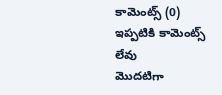కామెంట్స్ (0)
ఇప్పటికి కామెంట్స్ లేవు
మొదటిగా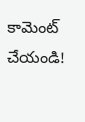కామెంట్ చేయండి!